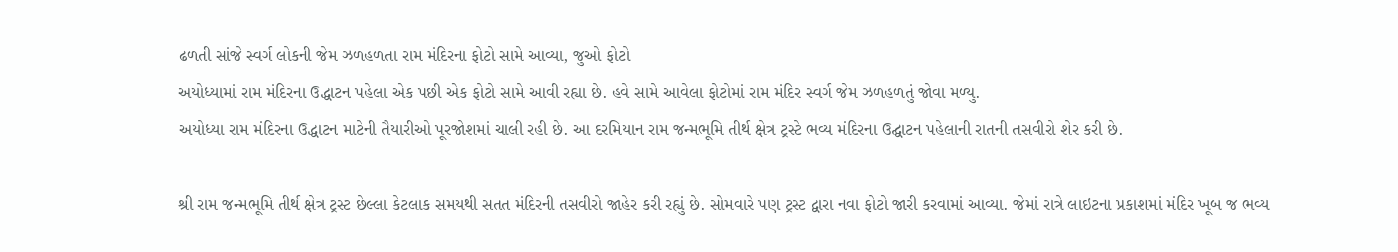ઢળતી સાંજે સ્વર્ગ લોકની જેમ ઝળહળતા રામ મંદિરના ફોટો સામે આવ્યા, જુઓ ફોટો
અયોધ્યામાં રામ મંદિરના ઉદ્ધાટન પહેલા એક પછી એક ફોટો સામે આવી રહ્યા છે. હવે સામે આવેલા ફોટોમાં રામ મંદિર સ્વર્ગ જેમ ઝળહળતું જોવા મળ્યુ.
અયોધ્યા રામ મંદિરના ઉદ્ધાટન માટેની તૈયારીઓ પૂરજોશમાં ચાલી રહી છે. આ દરમિયાન રામ જન્મભૂમિ તીર્થ ક્ષેત્ર ટ્રસ્ટે ભવ્ય મંદિરના ઉદ્ઘાટન પહેલાની રાતની તસવીરો શેર કરી છે.

શ્રી રામ જન્મભૂમિ તીર્થ ક્ષેત્ર ટ્રસ્ટ છેલ્લા કેટલાક સમયથી સતત મંદિરની તસવીરો જાહેર કરી રહ્યું છે. સોમવારે પણ ટ્રસ્ટ દ્વારા નવા ફોટો જારી કરવામાં આવ્યા. જેમાં રાત્રે લાઇટના પ્રકાશમાં મંદિર ખૂબ જ ભવ્ય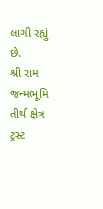લાગી રહ્યું છે.
શ્રી રામ જન્મભૂમિ તીર્થ ક્ષેત્ર ટ્રસ્ટ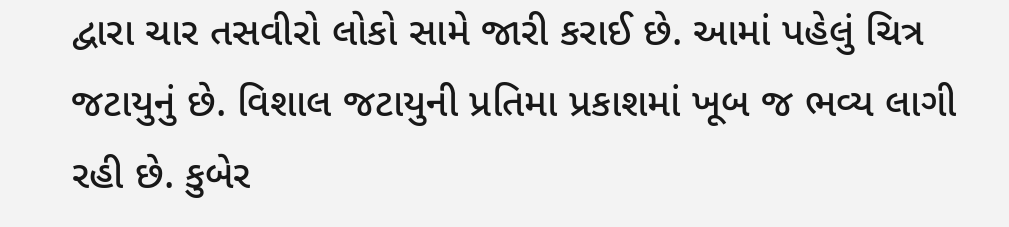દ્વારા ચાર તસવીરો લોકો સામે જારી કરાઈ છે. આમાં પહેલું ચિત્ર જટાયુનું છે. વિશાલ જટાયુની પ્રતિમા પ્રકાશમાં ખૂબ જ ભવ્ય લાગી રહી છે. કુબેર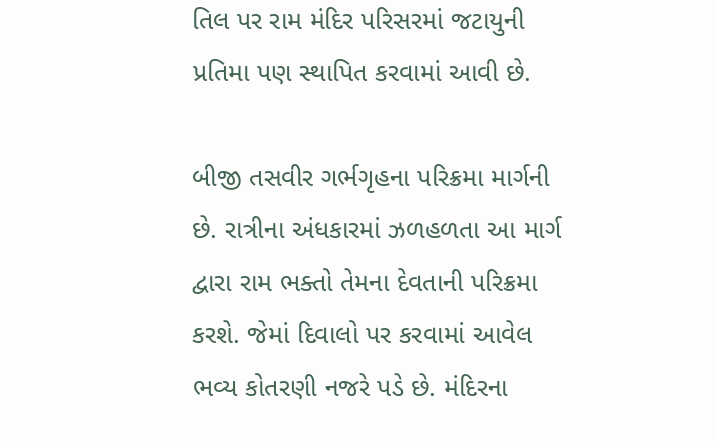તિલ પર રામ મંદિર પરિસરમાં જટાયુની પ્રતિમા પણ સ્થાપિત કરવામાં આવી છે.

બીજી તસવીર ગર્ભગૃહના પરિક્રમા માર્ગની છે. રાત્રીના અંધકારમાં ઝળહળતા આ માર્ગ દ્વારા રામ ભક્તો તેમના દેવતાની પરિક્રમા કરશે. જેમાં દિવાલો પર કરવામાં આવેલ ભવ્ય કોતરણી નજરે પડે છે. મંદિરના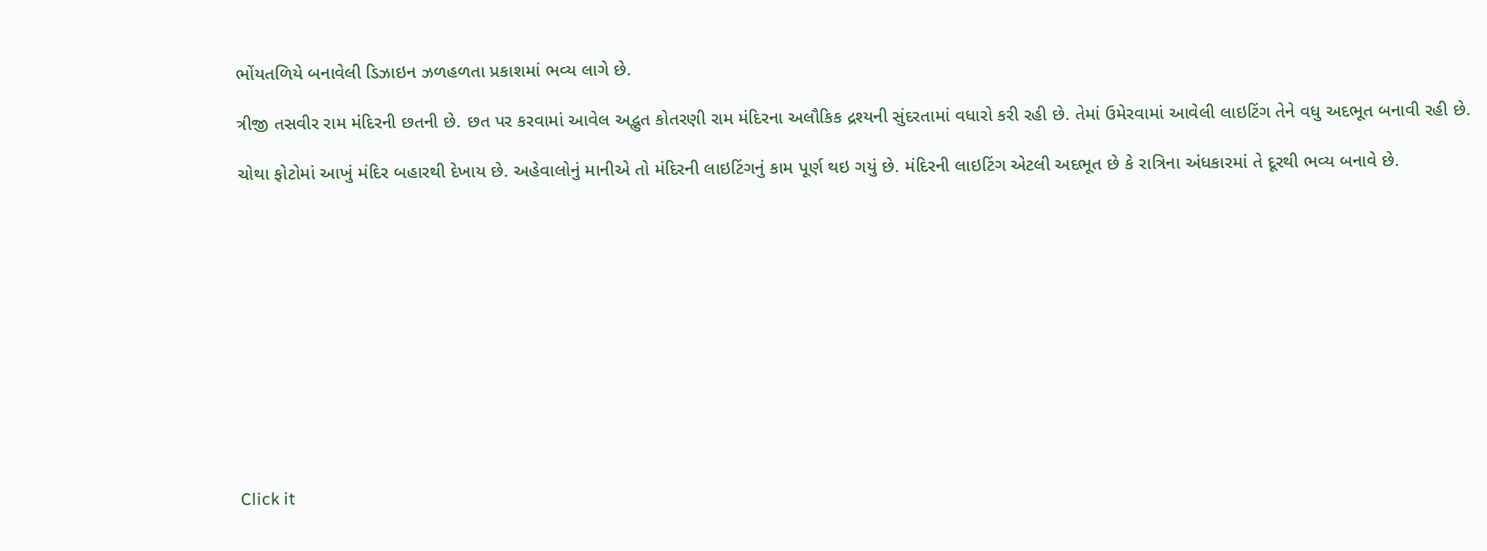ભોંયતળિયે બનાવેલી ડિઝાઇન ઝળહળતા પ્રકાશમાં ભવ્ય લાગે છે.

ત્રીજી તસવીર રામ મંદિરની છતની છે. છત પર કરવામાં આવેલ અદ્ભુત કોતરણી રામ મંદિરના અલૌકિક દ્રશ્યની સુંદરતામાં વધારો કરી રહી છે. તેમાં ઉમેરવામાં આવેલી લાઇટિંગ તેને વધુ અદભૂત બનાવી રહી છે.

ચોથા ફોટોમાં આખું મંદિર બહારથી દેખાય છે. અહેવાલોનું માનીએ તો મંદિરની લાઇટિંગનું કામ પૂર્ણ થઇ ગયું છે. મંદિરની લાઇટિંગ એટલી અદભૂત છે કે રાત્રિના અંધકારમાં તે દૂરથી ભવ્ય બનાવે છે.












Click it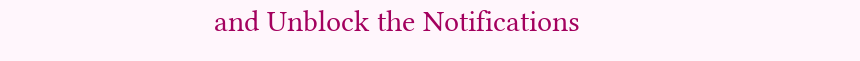and Unblock the Notifications